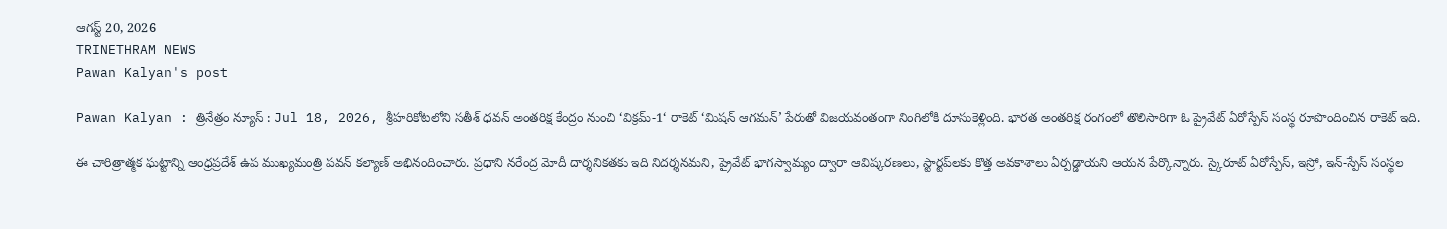ఆగస్ట్ 20, 2026
TRINETHRAM NEWS
Pawan Kalyan's post

Pawan Kalyan : త్రినేత్రం న్యూస్ : Jul 18, 2026, శ్రీహరికోటలోని సతీశ్ ధవన్ అంతరిక్ష కేంద్రం నుంచి ‘విక్రమ్-1‘ రాకెట్ ‘మిషన్ ఆగమన్’ పేరుతో విజయవంతంగా నింగిలోకి దూసుకెళ్లింది. భారత అంతరిక్ష రంగంలో తొలిసారిగా ఓ ప్రైవేట్ ఏరోస్పేస్ సంస్థ రూపొందించిన రాకెట్ ఇది.

ఈ చారిత్రాత్మక ఘట్టాన్ని ఆంధ్రప్రదేశ్ ఉప ముఖ్యమంత్రి పవన్ కల్యాణ్ అభినందించారు. ప్రధాని నరేంద్ర మోదీ దార్శనికతకు ఇది నిదర్శనమని, ప్రైవేట్ భాగస్వామ్యం ద్వారా ఆవిష్కరణలు, స్టార్టప్‌లకు కొత్త అవకాశాలు ఏర్పడ్డాయని ఆయన పేర్కొన్నారు. స్కైరూట్ ఏరోస్పేస్, ఇస్రో, ఇన్-స్పేస్ సంస్థల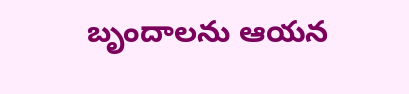బృందాలను ఆయన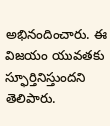అభినందించారు. ఈ విజయం యువతకు స్ఫూర్తినిస్తుందని తెలిపారు.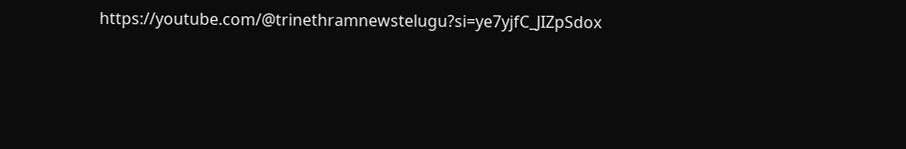https://youtube.com/@trinethramnewstelugu?si=ye7yjfC_JIZpSdox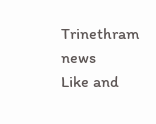Trinethram news
Like and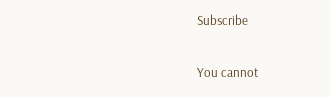Subscribe

You cannot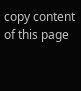copy content of this page